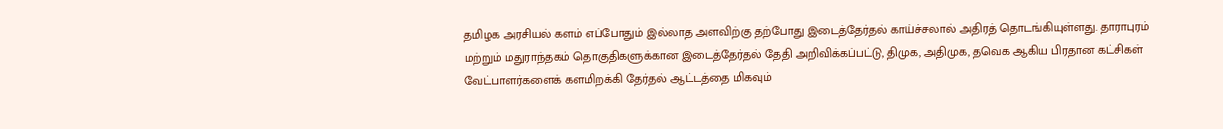தமிழக அரசியல் களம் எப்போதும் இல்லாத அளவிற்கு தற்போது இடைத்தேர்தல் காய்ச்சலால் அதிரத் தொடங்கியுள்ளது. தாராபுரம் மற்றும் மதுராந்தகம் தொகுதிகளுக்கான இடைத்தேர்தல் தேதி அறிவிக்கப்பட்டு, திமுக, அதிமுக, தவெக ஆகிய பிரதான கட்சிகள் வேட்பாளர்களைக் களமிறக்கி தேர்தல் ஆட்டத்தை மிகவும்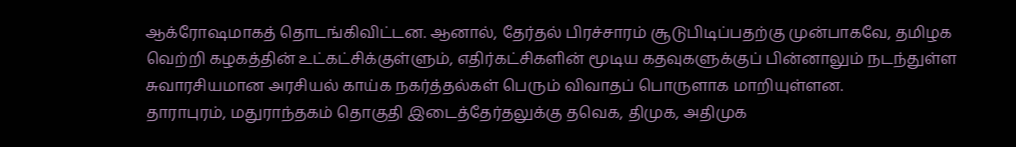ஆக்ரோஷமாகத் தொடங்கிவிட்டன. ஆனால், தேர்தல் பிரச்சாரம் சூடுபிடிப்பதற்கு முன்பாகவே, தமிழக வெற்றி கழகத்தின் உட்கட்சிக்குள்ளும், எதிர்கட்சிகளின் மூடிய கதவுகளுக்குப் பின்னாலும் நடந்துள்ள சுவாரசியமான அரசியல் காய்க நகர்த்தல்கள் பெரும் விவாதப் பொருளாக மாறியுள்ளன.
தாராபுரம், மதுராந்தகம் தொகுதி இடைத்தேர்தலுக்கு தவெக, திமுக, அதிமுக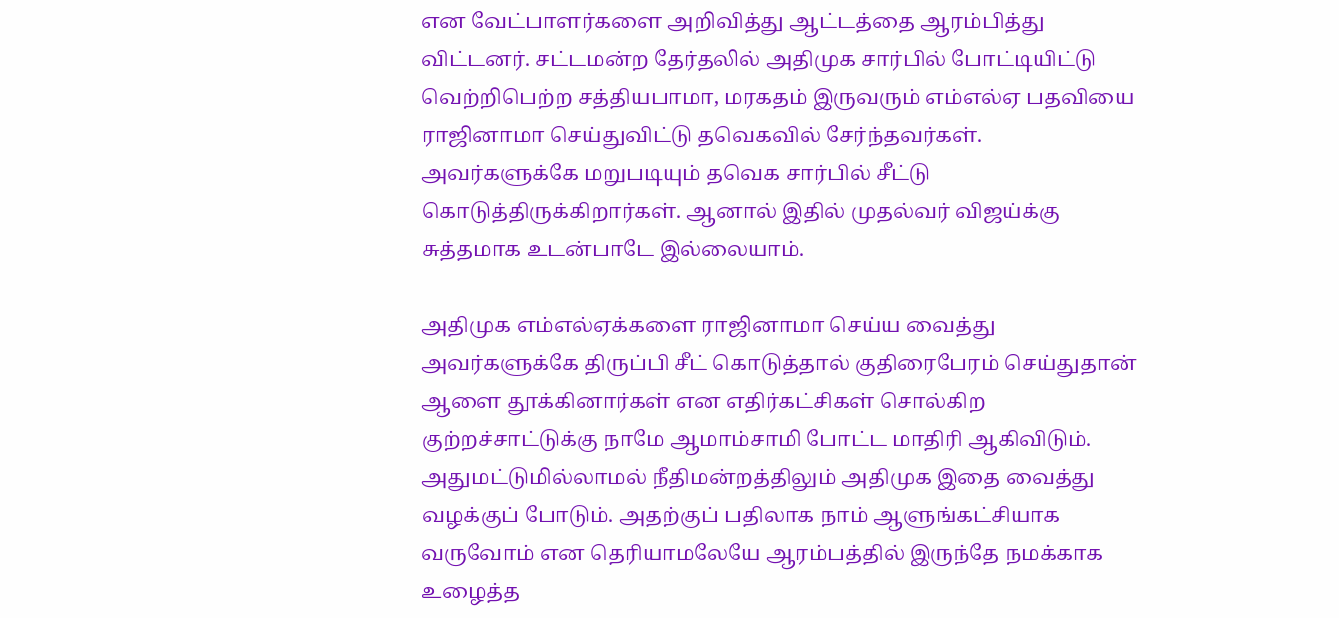என வேட்பாளர்களை அறிவித்து ஆட்டத்தை ஆரம்பித்து விட்டனர். சட்டமன்ற தேர்தலில் அதிமுக சார்பில் போட்டியிட்டு வெற்றிபெற்ற சத்தியபாமா, மரகதம் இருவரும் எம்எல்ஏ பதவியை ராஜினாமா செய்துவிட்டு தவெகவில் சேர்ந்தவர்கள். அவர்களுக்கே மறுபடியும் தவெக சார்பில் சீட்டு கொடுத்திருக்கிறார்கள். ஆனால் இதில் முதல்வர் விஜய்க்கு சுத்தமாக உடன்பாடே இல்லையாம்.

அதிமுக எம்எல்ஏக்களை ராஜினாமா செய்ய வைத்து அவர்களுக்கே திருப்பி சீட் கொடுத்தால் குதிரைபேரம் செய்துதான் ஆளை தூக்கினார்கள் என எதிர்கட்சிகள் சொல்கிற குற்றச்சாட்டுக்கு நாமே ஆமாம்சாமி போட்ட மாதிரி ஆகிவிடும். அதுமட்டுமில்லாமல் நீதிமன்றத்திலும் அதிமுக இதை வைத்து வழக்குப் போடும். அதற்குப் பதிலாக நாம் ஆளுங்கட்சியாக வருவோம் என தெரியாமலேயே ஆரம்பத்தில் இருந்தே நமக்காக உழைத்த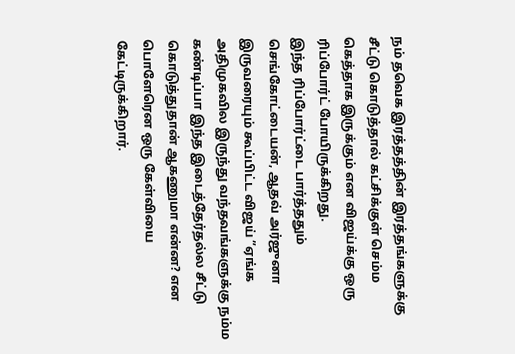நம் தவெக இரத்தத்தின் இரத்தங்களுக்கு சீட்டு கொடுத்தால் கட்சிக்குள் செம்ம கெத்தாக இருக்கும் என விஜய்க்கு ஒரு ரிப்போர்ட் போயிருக்கிறது.
இந்த ரிப்போர்ட்டை பார்த்ததும் செங்கோட்டையன், ஆதவ் அர்ஜுனா இருவரையும் கூப்பிட்ட விஜய் ”ஏங்க அதிமுகவில இருந்து வந்தவங்களுக்கு நம்ம கண்டிப்பா இந்த இடைத்தேர்தல்ல சீட்டு கொடுத்துதான் ஆகணுமா என்ன? என பொளேரென ஒரு கேள்வியை கேட்டிருக்கிறார்.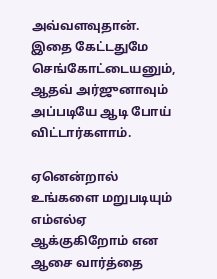அவ்வளவுதான். இதை கேட்டதுமே செங்கோட்டையனும், ஆதவ் அர்ஜுனாவும் அப்படியே ஆடி போய் விட்டார்களாம்.

ஏனென்றால் உங்களை மறுபடியும் எம்எல்ஏ ஆக்குகிறோம் என ஆசை வார்த்தை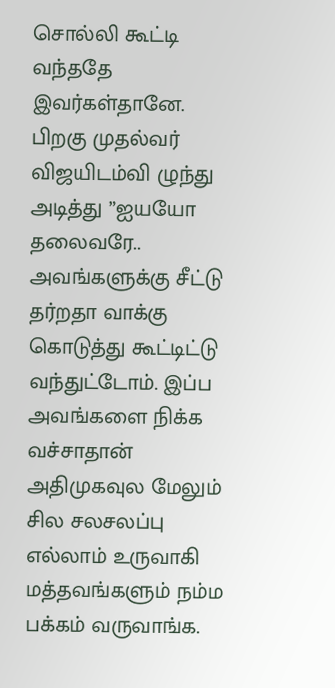சொல்லி கூட்டி வந்ததே இவர்கள்தானே. பிறகு முதல்வர் விஜயிடம்வி ழுந்து அடித்து ”ஐயயோ தலைவரே.. அவங்களுக்கு சீட்டு தர்றதா வாக்கு கொடுத்து கூட்டிட்டு வந்துட்டோம். இப்ப அவங்களை நிக்க வச்சாதான் அதிமுகவுல மேலும் சில சலசலப்பு எல்லாம் உருவாகி மத்தவங்களும் நம்ம பக்கம் வருவாங்க.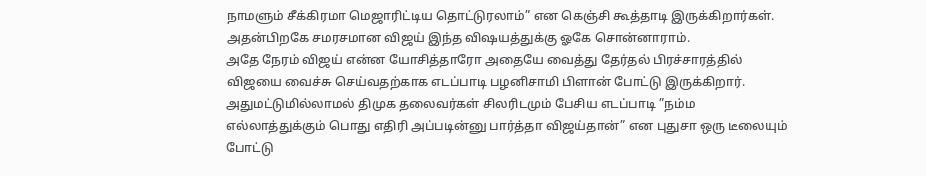நாமளும் சீக்கிரமா மெஜாரிட்டிய தொட்டுரலாம்” என கெஞ்சி கூத்தாடி இருக்கிறார்கள். அதன்பிறகே சமரசமான விஜய் இந்த விஷயத்துக்கு ஓகே சொன்னாராம்.
அதே நேரம் விஜய் என்ன யோசித்தாரோ அதையே வைத்து தேர்தல் பிரச்சாரத்தில் விஜயை வைச்சு செய்வதற்காக எடப்பாடி பழனிசாமி பிளான் போட்டு இருக்கிறார். அதுமட்டுமில்லாமல் திமுக தலைவர்கள் சிலரிடமும் பேசிய எடப்பாடி ”நம்ம எல்லாத்துக்கும் பொது எதிரி அப்படின்னு பார்த்தா விஜய்தான்” என புதுசா ஒரு டீலையும் போட்டு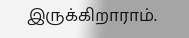இருக்கிறாராம்.